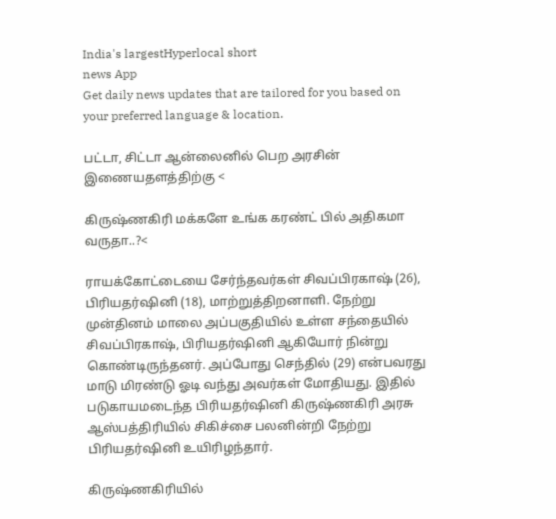India's largestHyperlocal short
news App
Get daily news updates that are tailored for you based on your preferred language & location.

பட்டா, சிட்டா ஆன்லைனில் பெற அரசின் இணையதளத்திற்கு <

கிருஷ்ணகிரி மக்களே உங்க கரண்ட் பில் அதிகமா வருதா..?<

ராயக்கோட்டையை சேர்ந்தவர்கள் சிவப்பிரகாஷ் (26), பிரியதர்ஷினி (18), மாற்றுத்திறனாளி. நேற்று முன்தினம் மாலை அப்பகுதியில் உள்ள சந்தையில் சிவப்பிரகாஷ், பிரியதர்ஷினி ஆகியோர் நின்று கொண்டிருந்தனர். அப்போது செந்தில் (29) என்பவரது மாடு மிரண்டு ஓடி வந்து அவர்கள் மோதியது. இதில் படுகாயமடைந்த பிரியதர்ஷினி கிருஷ்ணகிரி அரசு ஆஸ்பத்திரியில் சிகிச்சை பலனின்றி நேற்று பிரியதர்ஷினி உயிரிழந்தார்.

கிருஷ்ணகிரியில்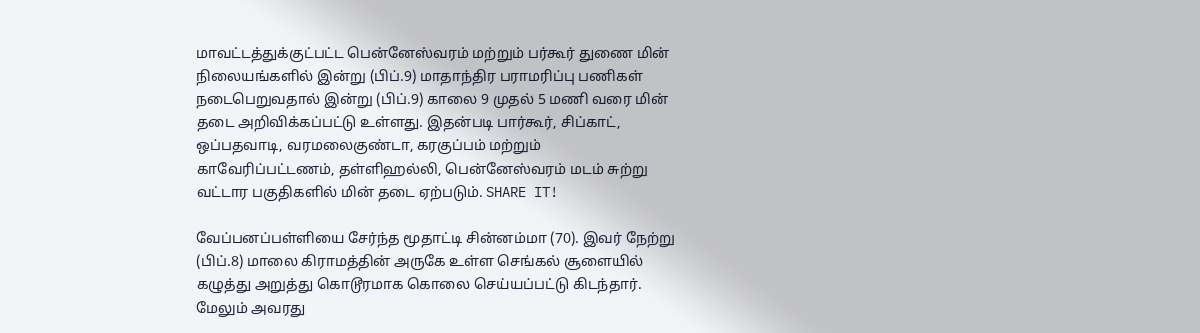மாவட்டத்துக்குட்பட்ட பென்னேஸ்வரம் மற்றும் பர்கூர் துணை மின் நிலையங்களில் இன்று (பிப்.9) மாதாந்திர பராமரிப்பு பணிகள் நடைபெறுவதால் இன்று (பிப்.9) காலை 9 முதல் 5 மணி வரை மின் தடை அறிவிக்கப்பட்டு உள்ளது. இதன்படி பார்கூர், சிப்காட், ஒப்பதவாடி, வரமலைகுண்டா, கரகுப்பம் மற்றும் காவேரிப்பட்டணம், தள்ளிஹல்லி, பென்னேஸ்வரம் மடம் சுற்று வட்டார பகுதிகளில் மின் தடை ஏற்படும். SHARE IT!

வேப்பனப்பள்ளியை சேர்ந்த மூதாட்டி சின்னம்மா (70). இவர் நேற்று (பிப்.8) மாலை கிராமத்தின் அருகே உள்ள செங்கல் சூளையில் கழுத்து அறுத்து கொடூரமாக கொலை செய்யப்பட்டு கிடந்தார். மேலும் அவரது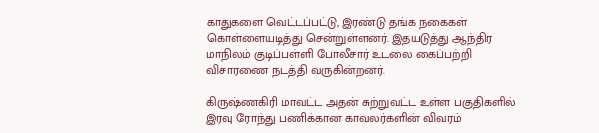காதுகளை வெட்டப்பட்டு, இரண்டு தங்க நகைகள் கொள்ளையடித்து சென்றுள்ளனர். இதயடுத்து ஆந்திர மாநிலம் குடிப்பள்ளி போலீசார் உடலை கைப்பற்றி விசாரணை நடத்தி வருகின்றனர்.

கிருஷ்ணகிரி மாவட்ட அதன் சுற்றுவட்ட உள்ள பகுதிகளில் இரவு ரோந்து பணிக்கான காவலர்களின் விவரம்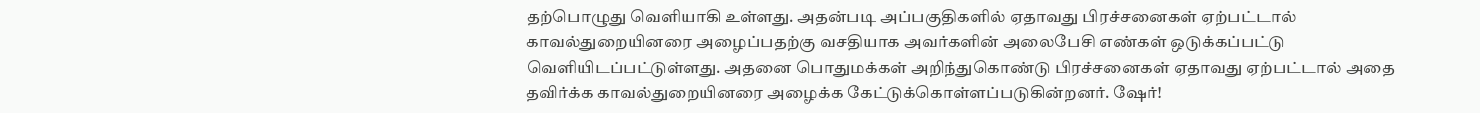தற்பொழுது வெளியாகி உள்ளது. அதன்படி அப்பகுதிகளில் ஏதாவது பிரச்சனைகள் ஏற்பட்டால் காவல்துறையினரை அழைப்பதற்கு வசதியாக அவர்களின் அலைபேசி எண்கள் ஒடுக்கப்பட்டு வெளியிடப்பட்டுள்ளது. அதனை பொதுமக்கள் அறிந்துகொண்டு பிரச்சனைகள் ஏதாவது ஏற்பட்டால் அதை தவிர்க்க காவல்துறையினரை அழைக்க கேட்டுக்கொள்ளப்படுகின்றனர். ஷேர்!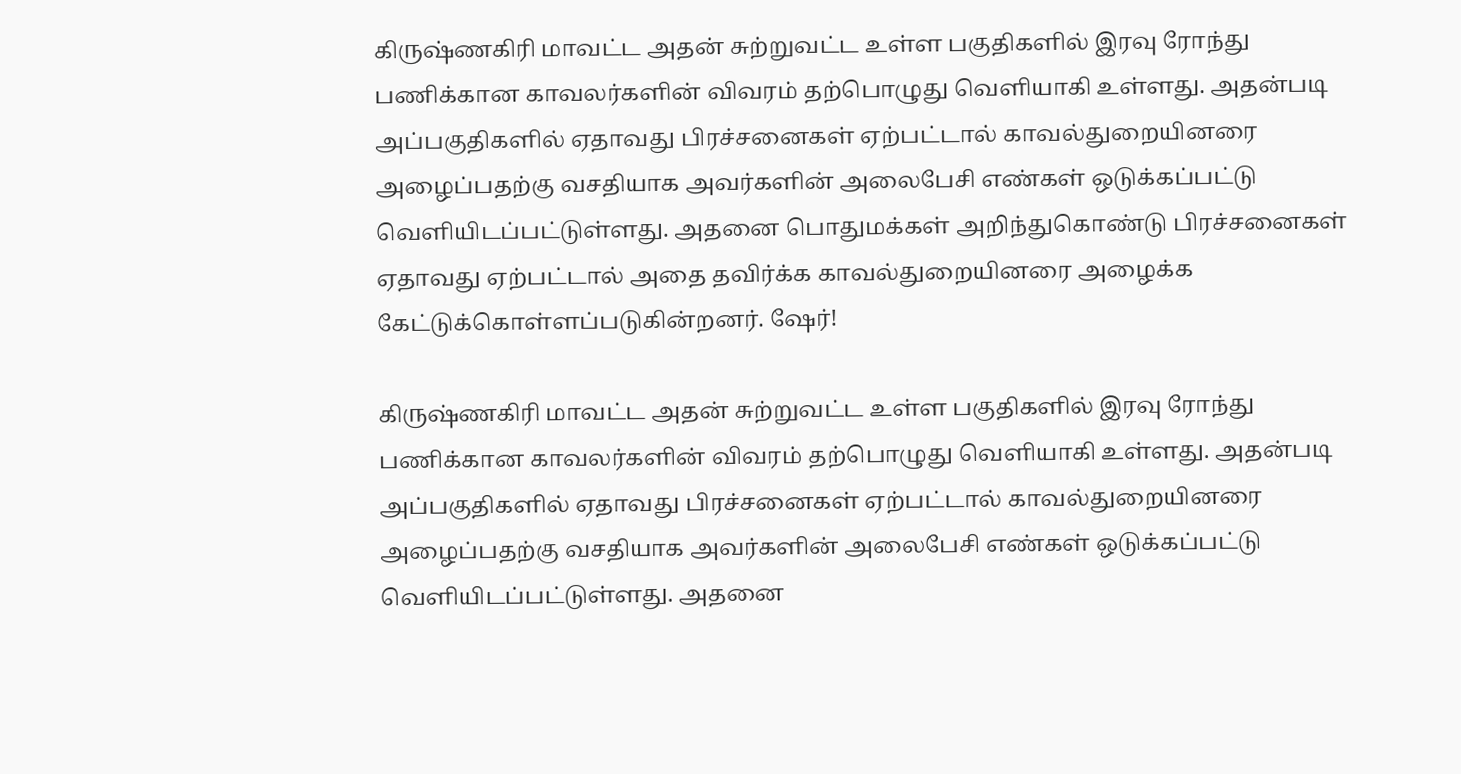கிருஷ்ணகிரி மாவட்ட அதன் சுற்றுவட்ட உள்ள பகுதிகளில் இரவு ரோந்து பணிக்கான காவலர்களின் விவரம் தற்பொழுது வெளியாகி உள்ளது. அதன்படி அப்பகுதிகளில் ஏதாவது பிரச்சனைகள் ஏற்பட்டால் காவல்துறையினரை அழைப்பதற்கு வசதியாக அவர்களின் அலைபேசி எண்கள் ஒடுக்கப்பட்டு வெளியிடப்பட்டுள்ளது. அதனை பொதுமக்கள் அறிந்துகொண்டு பிரச்சனைகள் ஏதாவது ஏற்பட்டால் அதை தவிர்க்க காவல்துறையினரை அழைக்க கேட்டுக்கொள்ளப்படுகின்றனர். ஷேர்!

கிருஷ்ணகிரி மாவட்ட அதன் சுற்றுவட்ட உள்ள பகுதிகளில் இரவு ரோந்து பணிக்கான காவலர்களின் விவரம் தற்பொழுது வெளியாகி உள்ளது. அதன்படி அப்பகுதிகளில் ஏதாவது பிரச்சனைகள் ஏற்பட்டால் காவல்துறையினரை அழைப்பதற்கு வசதியாக அவர்களின் அலைபேசி எண்கள் ஒடுக்கப்பட்டு வெளியிடப்பட்டுள்ளது. அதனை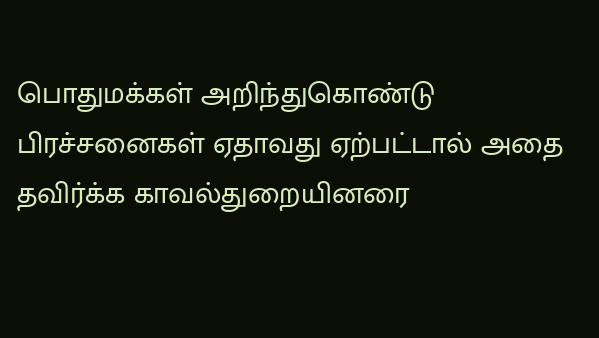பொதுமக்கள் அறிந்துகொண்டு பிரச்சனைகள் ஏதாவது ஏற்பட்டால் அதை தவிர்க்க காவல்துறையினரை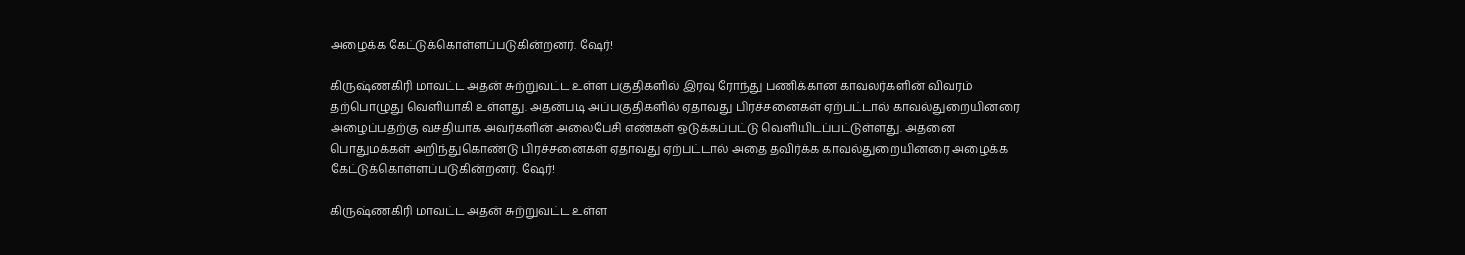அழைக்க கேட்டுக்கொள்ளப்படுகின்றனர். ஷேர்!

கிருஷ்ணகிரி மாவட்ட அதன் சுற்றுவட்ட உள்ள பகுதிகளில் இரவு ரோந்து பணிக்கான காவலர்களின் விவரம் தற்பொழுது வெளியாகி உள்ளது. அதன்படி அப்பகுதிகளில் ஏதாவது பிரச்சனைகள் ஏற்பட்டால் காவல்துறையினரை அழைப்பதற்கு வசதியாக அவர்களின் அலைபேசி எண்கள் ஒடுக்கப்பட்டு வெளியிடப்பட்டுள்ளது. அதனை பொதுமக்கள் அறிந்துகொண்டு பிரச்சனைகள் ஏதாவது ஏற்பட்டால் அதை தவிர்க்க காவல்துறையினரை அழைக்க கேட்டுக்கொள்ளப்படுகின்றனர். ஷேர்!

கிருஷ்ணகிரி மாவட்ட அதன் சுற்றுவட்ட உள்ள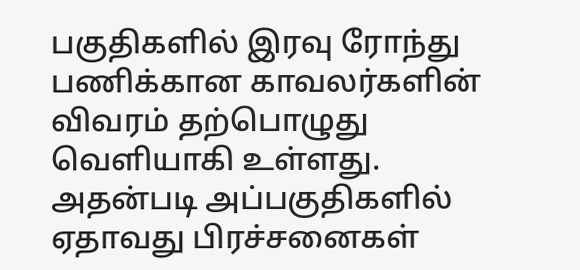பகுதிகளில் இரவு ரோந்து பணிக்கான காவலர்களின் விவரம் தற்பொழுது வெளியாகி உள்ளது. அதன்படி அப்பகுதிகளில் ஏதாவது பிரச்சனைகள்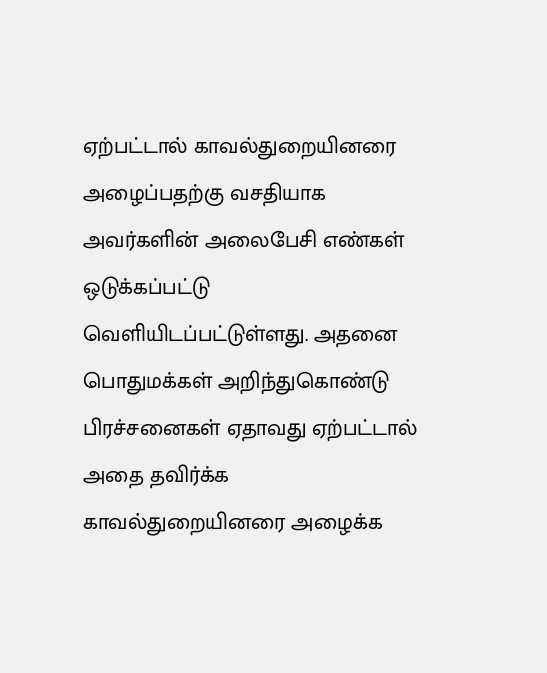ஏற்பட்டால் காவல்துறையினரை அழைப்பதற்கு வசதியாக அவர்களின் அலைபேசி எண்கள் ஒடுக்கப்பட்டு வெளியிடப்பட்டுள்ளது. அதனை பொதுமக்கள் அறிந்துகொண்டு பிரச்சனைகள் ஏதாவது ஏற்பட்டால் அதை தவிர்க்க காவல்துறையினரை அழைக்க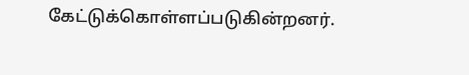கேட்டுக்கொள்ளப்படுகின்றனர்.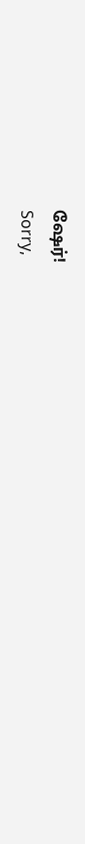ஷேர்!
Sorry,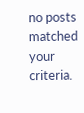no posts matched your criteria.